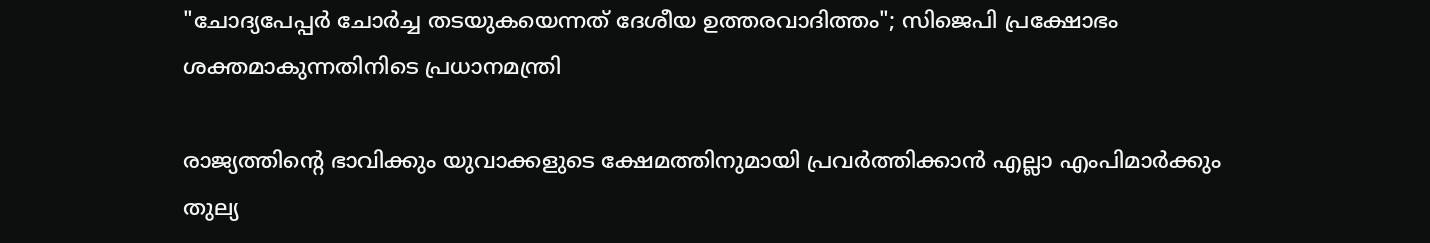"ചോദ്യപേപ്പര്‍ ചോര്‍ച്ച തടയുകയെന്നത് ദേശീയ ഉത്തരവാദിത്തം"; സിജെപി പ്രക്ഷോഭം ശക്തമാകുന്നതിനിടെ പ്രധാനമന്ത്രി

രാജ്യത്തിന്റെ ഭാവിക്കും യുവാക്കളുടെ ക്ഷേമത്തിനുമായി പ്രവര്‍ത്തിക്കാന്‍ എല്ലാ എംപിമാര്‍ക്കും തുല്യ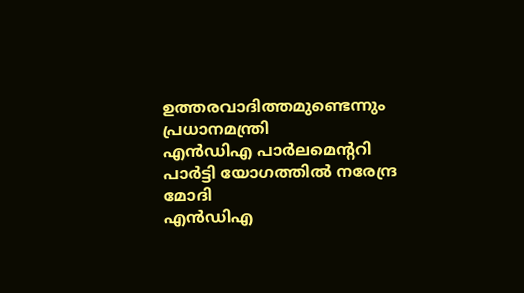ഉത്തരവാദിത്തമുണ്ടെന്നും പ്രധാനമന്ത്രി
എൻഡിഎ പാർലമെന്ററി പാർട്ടി യോഗത്തില്‍ നരേന്ദ്ര മോദി
എൻഡിഎ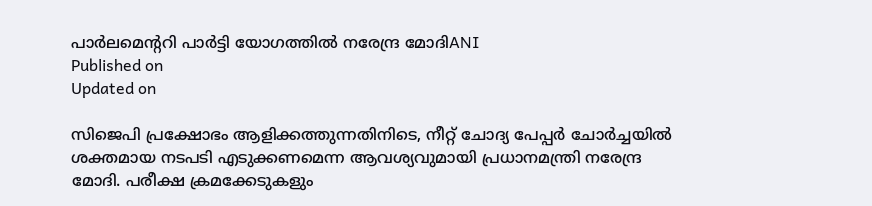പാർലമെന്ററി പാർട്ടി യോഗത്തില്‍ നരേന്ദ്ര മോദിANI
Published on
Updated on

സിജെപി പ്രക്ഷോഭം ആളിക്കത്തുന്നതിനിടെ, നീറ്റ് ചോദ്യ പേപ്പർ ചോർച്ചയിൽ ശക്തമായ നടപടി എടുക്കണമെന്ന ആവശ്യവുമായി പ്രധാനമന്ത്രി നരേന്ദ്ര മോദി. പരീക്ഷ ക്രമക്കേടുകളും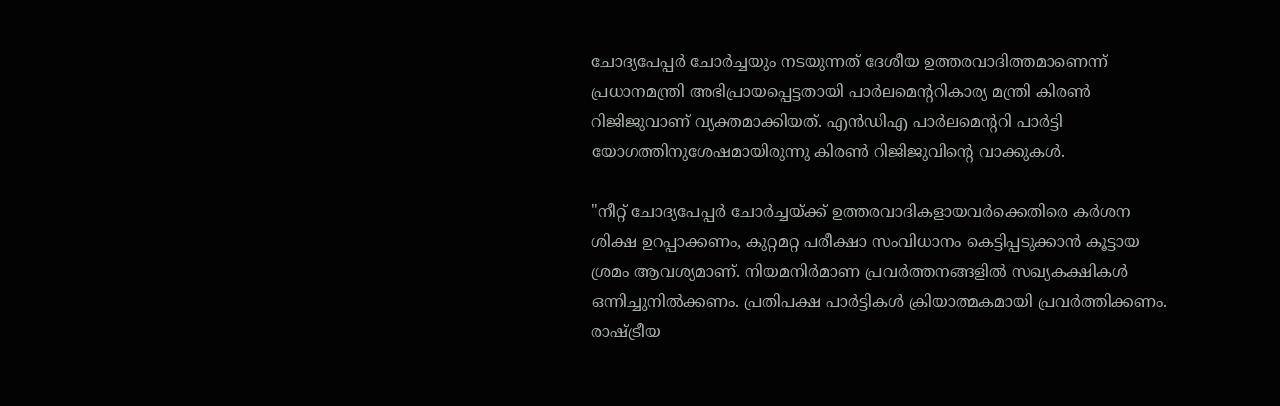ചോദ്യപേപ്പര്‍ ചോര്‍ച്ചയും നടയുന്നത് ദേശീയ ഉത്തരവാദിത്തമാണെന്ന് പ്രധാനമന്ത്രി അഭിപ്രായപ്പെട്ടതായി പാർലമെന്ററികാര്യ മന്ത്രി കിരൺ റിജിജുവാണ് വ്യക്തമാക്കിയത്. എൻഡിഎ പാർലമെന്ററി പാർട്ടി യോഗത്തിനുശേഷമായിരുന്നു കിരൺ റിജിജുവിന്റെ വാക്കുകൾ.

"നീറ്റ് ചോദ്യപേപ്പർ ചോർച്ചയ്ക്ക് ഉത്തരവാദികളായവർക്കെതിരെ കർശന ശിക്ഷ ഉറപ്പാക്കണം, കുറ്റമറ്റ പരീക്ഷാ സംവിധാനം കെട്ടിപ്പടുക്കാൻ കൂട്ടായ ശ്രമം ആവശ്യമാണ്. നിയമനിര്‍മാണ പ്രവര്‍ത്തനങ്ങളില്‍ സഖ്യകക്ഷികള്‍ ഒന്നിച്ചുനില്‍ക്കണം. പ്രതിപക്ഷ പാര്‍ട്ടികള്‍ ക്രിയാത്മകമായി പ്രവര്‍ത്തിക്കണം. രാഷ്ട്രീയ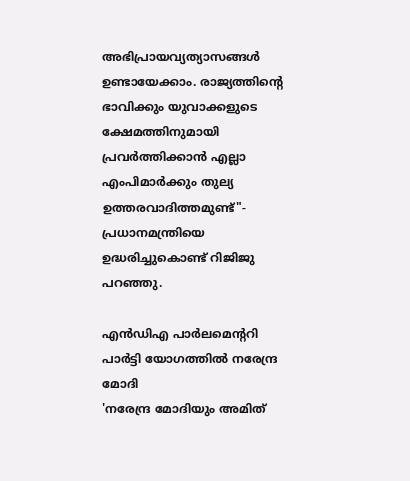അഭിപ്രായവ്യത്യാസങ്ങള്‍ ഉണ്ടായേക്കാം. രാജ്യത്തിന്റെ ഭാവിക്കും യുവാക്കളുടെ ക്ഷേമത്തിനുമായി പ്രവര്‍ത്തിക്കാന്‍ എല്ലാ എംപിമാര്‍ക്കും തുല്യ ഉത്തരവാദിത്തമുണ്ട്"- പ്രധാനമന്ത്രിയെ ഉദ്ധരിച്ചുകൊണ്ട് റിജിജു പറഞ്ഞു.

എൻഡിഎ പാർലമെന്ററി പാർട്ടി യോഗത്തില്‍ നരേന്ദ്ര മോദി
'നരേന്ദ്ര മോദിയും അമിത്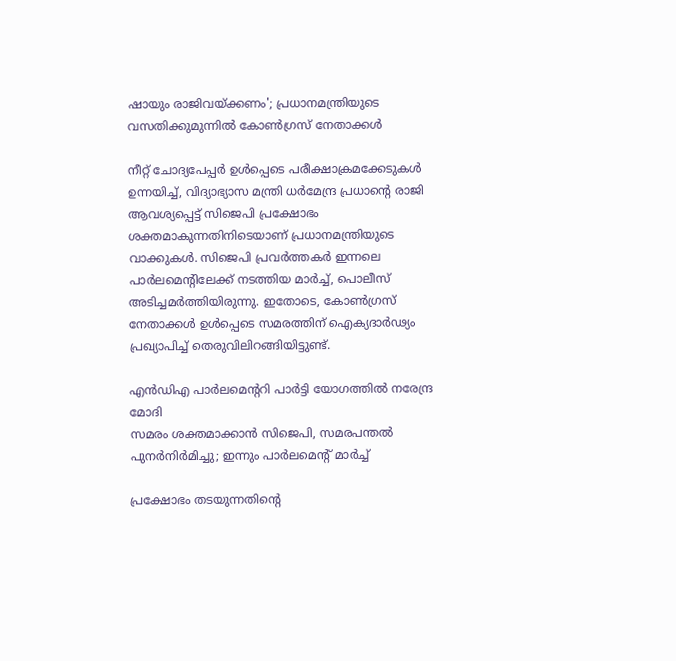ഷായും രാജിവയ്ക്കണം'; പ്രധാനമന്ത്രിയുടെ വസതിക്കുമുന്നില്‍ കോണ്‍ഗ്രസ് നേതാക്കള്‍

നീറ്റ് ചോദ്യപേപ്പര്‍ ഉള്‍പ്പെടെ പരീക്ഷാക്രമക്കേടുകള്‍ ഉന്നയിച്ച്, വിദ്യാഭ്യാസ മന്ത്രി ധര്‍മേന്ദ്ര പ്രധാന്റെ രാജി ആവശ്യപ്പെട്ട് സിജെപി പ്രക്ഷോഭം ശക്തമാകുന്നതിനിടെയാണ് പ്രധാനമന്ത്രിയുടെ വാക്കുകള്‍. സിജെപി പ്രവര്‍ത്തകര്‍ ഇന്നലെ പാര്‍ലമെന്റിലേക്ക് നടത്തിയ മാര്‍ച്ച്, പൊലീസ് അടിച്ചമര്‍ത്തിയിരുന്നു. ഇതോടെ, കോണ്‍ഗ്രസ് നേതാക്കള്‍ ഉള്‍പ്പെടെ സമരത്തിന് ഐക്യദാര്‍ഢ്യം പ്രഖ്യാപിച്ച് തെരുവിലിറങ്ങിയിട്ടുണ്ട്.

എൻഡിഎ പാർലമെന്ററി പാർട്ടി യോഗത്തില്‍ നരേന്ദ്ര മോദി
സമരം ശക്തമാക്കാൻ സിജെപി, സമരപന്തൽ പുനർനിർമിച്ചു; ഇന്നും പാര്‍ലമെന്റ് മാര്‍ച്ച്

പ്രക്ഷോഭം തടയുന്നതിന്റെ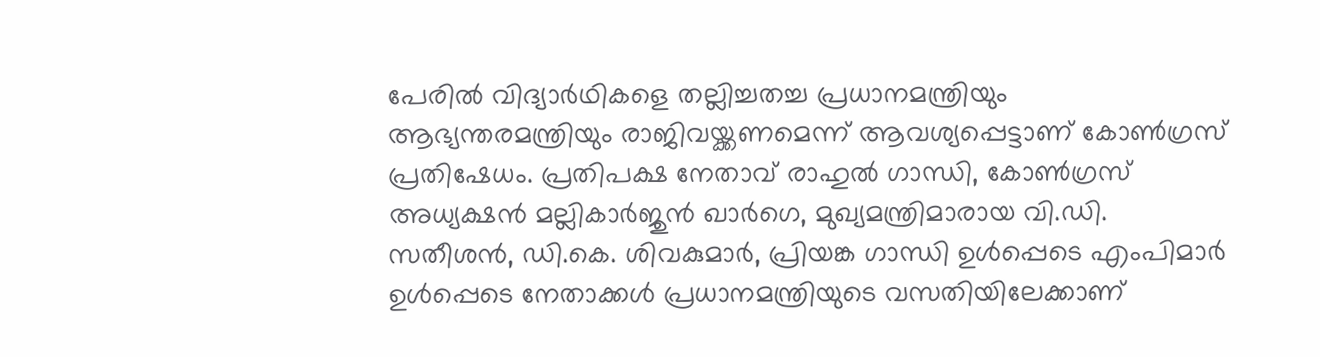പേരില്‍ വിദ്യാര്‍ഥികളെ തല്ലിച്ചതച്ച പ്രധാനമന്ത്രിയും ആഭ്യന്തരമന്ത്രിയും രാജിവയ്ക്കണമെന്ന് ആവശ്യപ്പെട്ടാണ് കോണ്‍ഗ്രസ് പ്രതിഷേധം. പ്രതിപക്ഷ നേതാവ് രാഹുല്‍ ഗാന്ധി, കോണ്‍ഗ്രസ് അധ്യക്ഷന്‍ മല്ലികാര്‍ജുന്‍ ഖാര്‍ഗെ, മുഖ്യമന്ത്രിമാരായ വി.ഡി. സതീശന്‍, ഡി.കെ. ശിവകുമാര്‍, പ്രിയങ്ക ഗാന്ധി ഉള്‍പ്പെടെ എംപിമാര്‍ ഉള്‍പ്പെടെ നേതാക്കള്‍ പ്രധാനമന്ത്രിയുടെ വസതിയിലേക്കാണ്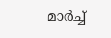മാര്‍ച്ച്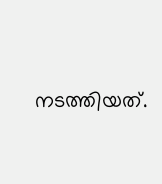നടത്തിയത്.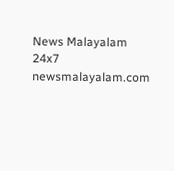News Malayalam 24x7
newsmalayalam.com